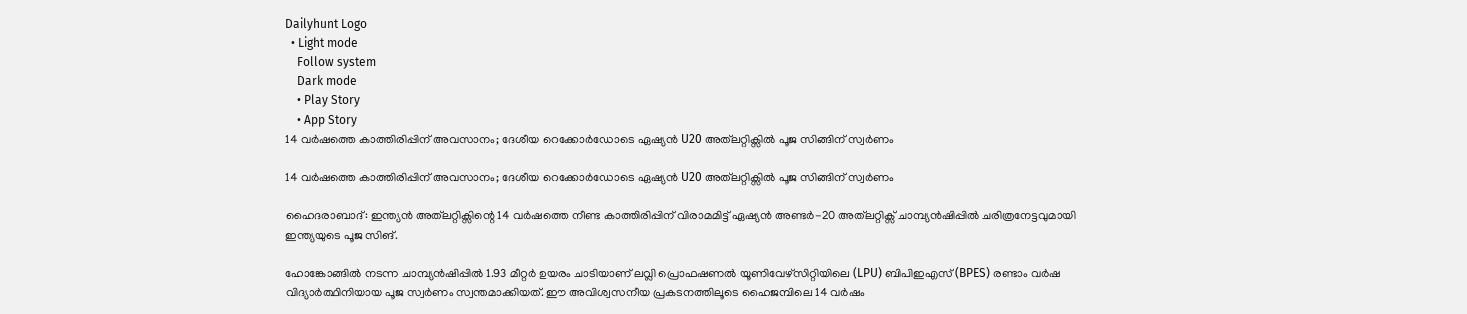Dailyhunt Logo
  • Light mode
    Follow system
    Dark mode
    • Play Story
    • App Story
14 വര്‍ഷത്തെ കാത്തിരിപ്പിന് അവസാനം; ദേശീയ റെക്കോര്‍ഡോടെ ഏഷ്യന്‍ U20 അത്‌ലറ്റിക്സില്‍ പൂജ സിങ്ങിന് സ്വര്‍ണം

14 വര്‍ഷത്തെ കാത്തിരിപ്പിന് അവസാനം; ദേശീയ റെക്കോര്‍ഡോടെ ഏഷ്യന്‍ U20 അത്‌ലറ്റിക്സില്‍ പൂജ സിങ്ങിന് സ്വര്‍ണം

ഹൈദരാബാദ്: ഇന്ത്യന്‍ അത്‌ലറ്റിക്സിന്റെ 14 വര്‍ഷത്തെ നീണ്ട കാത്തിരിപ്പിന് വിരാമമിട്ട് ഏഷ്യന്‍ അണ്ടര്‍-20 അത്‌ലറ്റിക്സ് ചാമ്പ്യന്‍ഷിപ്പില്‍ ചരിത്രനേട്ടവുമായി ഇന്ത്യയുടെ പൂജ സിങ്.

ഹോങ്കോങ്ങില്‍ നടന്ന ചാമ്പ്യന്‍ഷിപ്പില്‍ 1.93 മീറ്റര്‍ ഉയരം ചാടിയാണ് ലവ്ലി പ്രൊഫഷണല്‍ യൂണിവേഴ്സിറ്റിയിലെ (LPU) ബിപിഇഎസ് (BPES) രണ്ടാം വര്‍ഷ വിദ്യാര്‍ത്ഥിനിയായ പൂജ സ്വര്‍ണം സ്വന്തമാക്കിയത്. ഈ അവിശ്വസനീയ പ്രകടനത്തിലൂടെ ഹൈജമ്പിലെ 14 വര്‍ഷം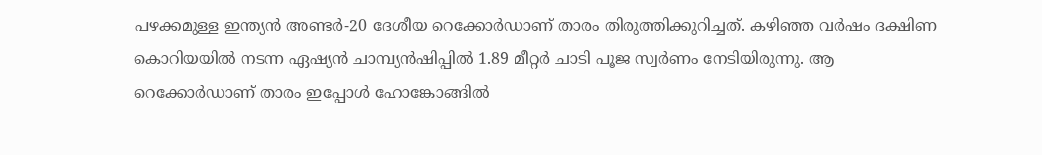പഴക്കമുള്ള ഇന്ത്യന്‍ അണ്ടര്‍-20 ദേശീയ റെക്കോര്‍ഡാണ് താരം തിരുത്തിക്കുറിച്ചത്. കഴിഞ്ഞ വര്‍ഷം ദക്ഷിണ കൊറിയയില്‍ നടന്ന ഏഷ്യന്‍ ചാമ്പ്യന്‍ഷിപ്പില്‍ 1.89 മീറ്റര്‍ ചാടി പൂജ സ്വര്‍ണം നേടിയിരുന്നു. ആ റെക്കോര്‍ഡാണ് താരം ഇപ്പോള്‍ ഹോങ്കോങ്ങില്‍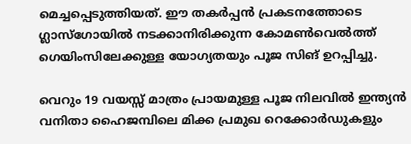മെച്ചപ്പെടുത്തിയത്. ഈ തകര്‍പ്പന്‍ പ്രകടനത്തോടെ ഗ്ലാസ്ഗോയില്‍ നടക്കാനിരിക്കുന്ന കോമണ്‍വെല്‍ത്ത് ഗെയിംസിലേക്കുള്ള യോഗ്യതയും പൂജ സിങ് ഉറപ്പിച്ചു.

വെറും 19 വയസ്സ് മാത്രം പ്രായമുള്ള പൂജ നിലവില്‍ ഇന്ത്യന്‍ വനിതാ ഹൈജമ്പിലെ മിക്ക പ്രമുഖ റെക്കോര്‍ഡുകളും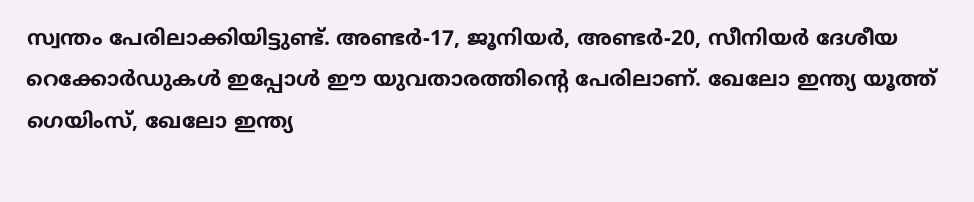സ്വന്തം പേരിലാക്കിയിട്ടുണ്ട്. അണ്ടര്‍-17, ജൂനിയര്‍, അണ്ടര്‍-20, സീനിയര്‍ ദേശീയ റെക്കോര്‍ഡുകള്‍ ഇപ്പോള്‍ ഈ യുവതാരത്തിന്റെ പേരിലാണ്. ഖേലോ ഇന്ത്യ യൂത്ത് ഗെയിംസ്, ഖേലോ ഇന്ത്യ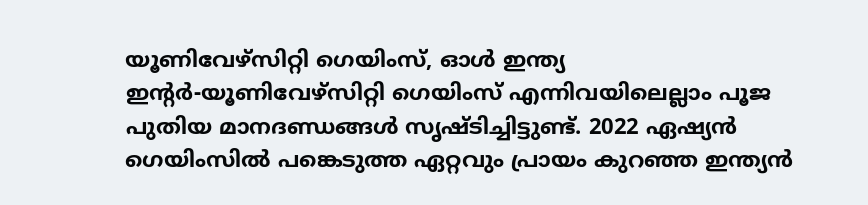യൂണിവേഴ്‌സിറ്റി ഗെയിംസ്, ഓള്‍ ഇന്ത്യ ഇന്റര്‍-യൂണിവേഴ്‌സിറ്റി ഗെയിംസ് എന്നിവയിലെല്ലാം പൂജ പുതിയ മാനദണ്ഡങ്ങള്‍ സൃഷ്ടിച്ചിട്ടുണ്ട്. 2022 ഏഷ്യന്‍ ഗെയിംസില്‍ പങ്കെടുത്ത ഏറ്റവും പ്രായം കുറഞ്ഞ ഇന്ത്യന്‍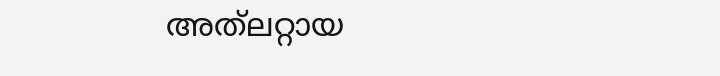അത്‌ലറ്റായ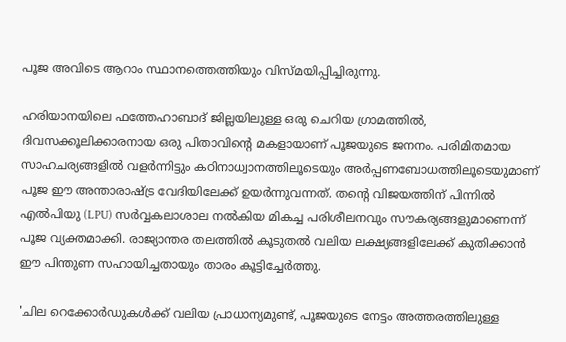പൂജ അവിടെ ആറാം സ്ഥാനത്തെത്തിയും വിസ്മയിപ്പിച്ചിരുന്നു.

ഹരിയാനയിലെ ഫത്തേഹാബാദ് ജില്ലയിലുള്ള ഒരു ചെറിയ ഗ്രാമത്തില്‍, ദിവസക്കൂലിക്കാരനായ ഒരു പിതാവിന്റെ മകളായാണ് പൂജയുടെ ജനനം. പരിമിതമായ സാഹചര്യങ്ങളില്‍ വളര്‍ന്നിട്ടും കഠിനാധ്വാനത്തിലൂടെയും അര്‍പ്പണബോധത്തിലൂടെയുമാണ് പൂജ ഈ അന്താരാഷ്‌ട്ര വേദിയിലേക്ക് ഉയര്‍ന്നുവന്നത്. തന്റെ വിജയത്തിന് പിന്നില്‍ എല്‍പിയു (LPU) സര്‍വ്വകലാശാല നല്‍കിയ മികച്ച പരിശീലനവും സൗകര്യങ്ങളുമാണെന്ന് പൂജ വ്യക്തമാക്കി. രാജ്യാന്തര തലത്തില്‍ കൂടുതല്‍ വലിയ ലക്ഷ്യങ്ങളിലേക്ക് കുതിക്കാന്‍ ഈ പിന്തുണ സഹായിച്ചതായും താരം കൂട്ടിച്ചേര്‍ത്തു.

'ചില റെക്കോര്‍ഡുകള്‍ക്ക് വലിയ പ്രാധാന്യമുണ്ട്, പൂജയുടെ നേട്ടം അത്തരത്തിലുള്ള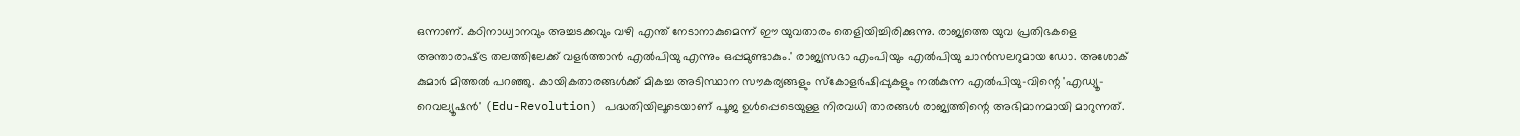ഒന്നാണ്. കഠിനാധ്വാനവും അച്ചടക്കവും വഴി എന്ത് നേടാനാകുമെന്ന് ഈ യുവതാരം തെളിയിച്ചിരിക്കുന്നു. രാജ്യത്തെ യുവ പ്രതിഭകളെ അന്താരാഷ്‌ട്ര തലത്തിലേക്ക് വളര്‍ത്താന്‍ എല്‍പിയു എന്നും ഒപ്പമുണ്ടാകും.' രാജ്യസഭാ എംപിയും എല്‍പിയു ചാന്‍സലറുമായ ഡോ. അശോക് കുമാര്‍ മിത്തല്‍ പറഞ്ഞു. കായികതാരങ്ങള്‍ക്ക് മികച്ച അടിസ്ഥാന സൗകര്യങ്ങളും സ്‌കോളര്‍ഷിപ്പുകളും നല്‍കുന്ന എല്‍പിയു-വിന്റെ 'എഡ്യൂ-റെവല്യൂഷന്‍' (Edu-Revolution) പദ്ധതിയിലൂടെയാണ് പൂജ ഉള്‍പ്പെടെയുള്ള നിരവധി താരങ്ങള്‍ രാജ്യത്തിന്റെ അഭിമാനമായി മാറുന്നത്.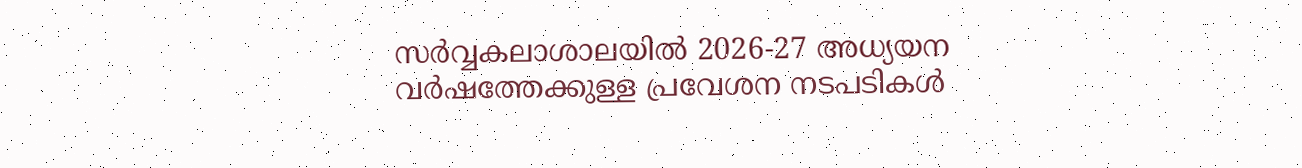സര്‍വ്വകലാശാലയില്‍ 2026-27 അധ്യയന വര്‍ഷത്തേക്കുള്ള പ്രവേശന നടപടികള്‍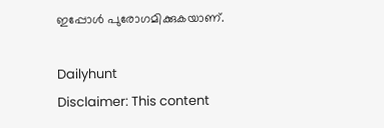ഇപ്പോള്‍ പുരോഗമിക്കുകയാണ്.

Dailyhunt
Disclaimer: This content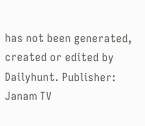has not been generated, created or edited by Dailyhunt. Publisher: Janam TV